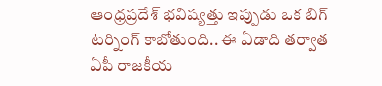ఆంధ్రప్రదేశ్ భవిష్యత్తు ఇప్పుడు ఒక బిగ్ టర్నింగ్ కాబోతుంది.. ఈ ఏడాది తర్వాత ఏపీ రాజకీయ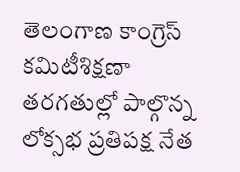తెలంగాణ కాంగ్రెస్ కమిటీశిక్షణా తరగతుల్లో పాల్గొన్న లోక్సభ ప్రతిపక్ష నేత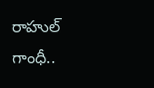రాహుల్ గాంధీ..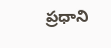ప్రధాని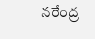నరేంద్ర